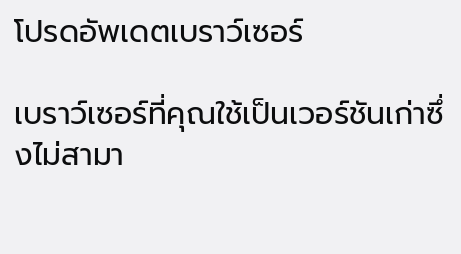โปรดอัพเดตเบราว์เซอร์

เบราว์เซอร์ที่คุณใช้เป็นเวอร์ชันเก่าซึ่งไม่สามา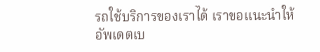รถใช้บริการของเราได้ เราขอแนะนำให้อัพเดตเบ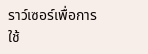ราว์เซอร์เพื่อการใช้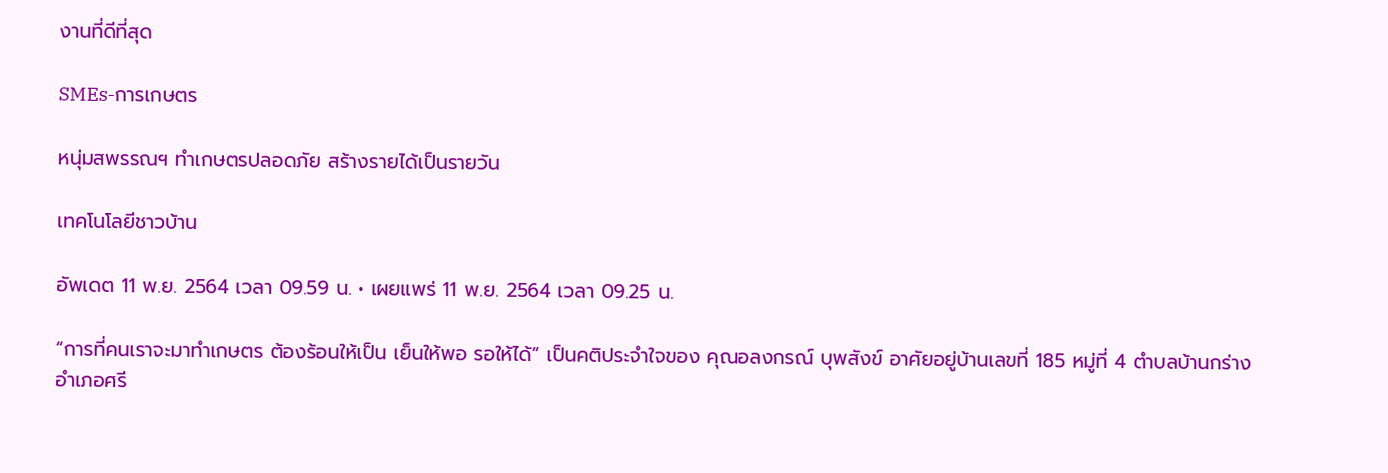งานที่ดีที่สุด

SMEs-การเกษตร

หนุ่มสพรรณฯ ทำเกษตรปลอดภัย สร้างรายได้เป็นรายวัน

เทคโนโลยีชาวบ้าน

อัพเดต 11 พ.ย. 2564 เวลา 09.59 น. • เผยแพร่ 11 พ.ย. 2564 เวลา 09.25 น.

“การที่คนเราจะมาทำเกษตร ต้องร้อนให้เป็น เย็นให้พอ รอให้ได้” เป็นคติประจำใจของ คุณอลงกรณ์ บุพสังข์ อาศัยอยู่บ้านเลขที่ 185 หมู่ที่ 4 ตำบลบ้านกร่าง อำเภอศรี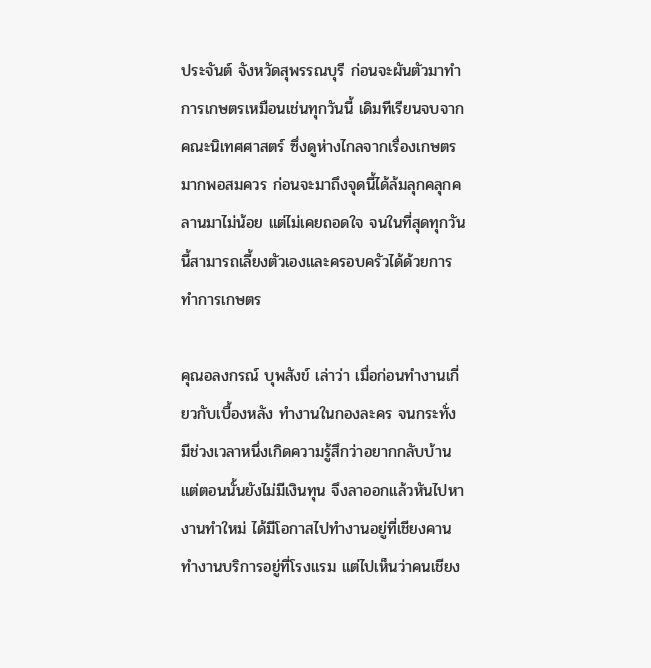ประจันต์ จังหวัดสุพรรณบุรี ก่อนจะผันตัวมาทำการเกษตรเหมือนเช่นทุกวันนี้ เดิมทีเรียนจบจากคณะนิเทศศาสตร์ ซึ่งดูห่างไกลจากเรื่องเกษตรมากพอสมควร ก่อนจะมาถึงจุดนี้ได้ล้มลุกคลุกคลานมาไม่น้อย แต่ไม่เคยถอดใจ จนในที่สุดทุกวันนี้สามารถเลี้ยงตัวเองและครอบครัวได้ด้วยการทำการเกษตร

คุณอลงกรณ์ บุพสังข์ เล่าว่า เมื่อก่อนทำงานเกี่ยวกับเบื้องหลัง ทำงานในกองละคร จนกระทั่งมีช่วงเวลาหนึ่งเกิดความรู้สึกว่าอยากกลับบ้าน แต่ตอนนั้นยังไม่มีเงินทุน จึงลาออกแล้วหันไปหางานทำใหม่ ได้มีโอกาสไปทำงานอยู่ที่เชียงคาน ทำงานบริการอยู่ที่โรงแรม แต่ไปเห็นว่าคนเชียง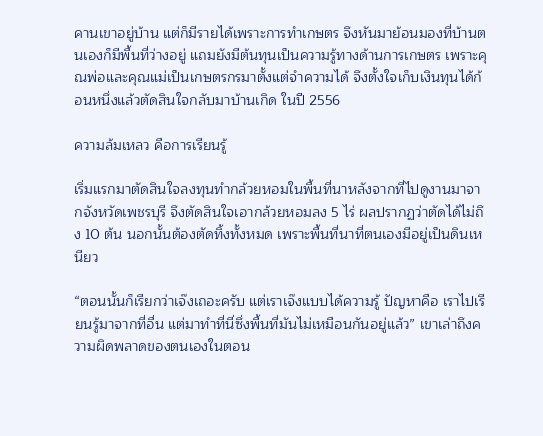คานเขาอยู่บ้าน แต่ก็มีรายได้เพราะการทำเกษตร จึงหันมาย้อนมองที่บ้านตนเองก็มีพื้นที่ว่างอยู่ แถมยังมีต้นทุนเป็นความรู้ทางด้านการเกษตร เพราะคุณพ่อและคุณแม่เป็นเกษตรกรมาตั้งแต่จำความได้ จึงตั้งใจเก็บเงินทุนได้ก้อนหนึ่งแล้วตัดสินใจกลับมาบ้านเกิด ในปี 2556

ความล้มเหลว คือการเรียนรู้

เริ่มแรกมาตัดสินใจลงทุนทำกล้วยหอมในพื้นที่นาหลังจากที่ไปดูงานมาจากจังหวัดเพชรบุรี จึงตัดสินใจเอากล้วยหอมลง 5 ไร่ ผลปรากฏว่าตัดได้ไม่ถึง 10 ต้น นอกนั้นต้องตัดทิ้งทั้งหมด เพราะพื้นที่นาที่ตนเองมีอยู่เป็นดินเหนียว

“ตอนนั้นก็เรียกว่าเจ๊งเถอะครับ แต่เราเจ๊งแบบได้ความรู้ ปัญหาคือ เราไปเรียนรู้มาจากที่อื่น แต่มาทำที่นี่ซึ่งพื้นที่มันไม่เหมือนกันอยู่แล้ว” เขาเล่าถึงความผิดพลาดของตนเองในตอน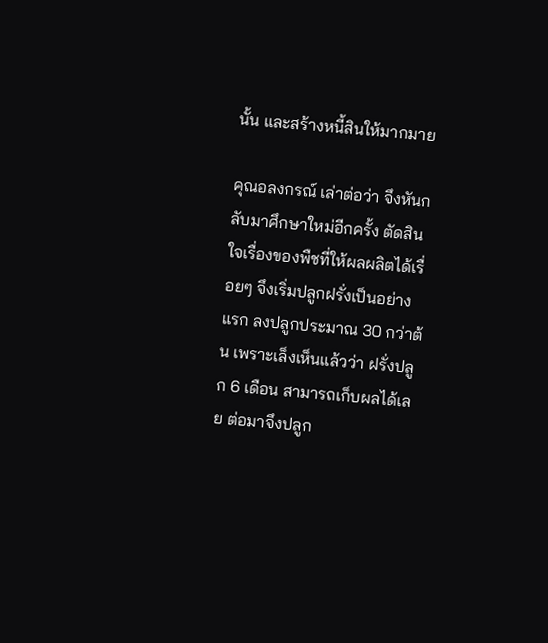นั้น และสร้างหนี้สินให้มากมาย

คุณอลงกรณ์ เล่าต่อว่า จึงหันกลับมาศึกษาใหม่อีกครั้ง ตัดสินใจเรื่องของพืชที่ให้ผลผลิตได้เรื่อยๆ จึงเริ่มปลูกฝรั่งเป็นอย่างแรก ลงปลูกประมาณ 30 กว่าต้น เพราะเล็งเห็นแล้วว่า ฝรั่งปลูก 6 เดือน สามารถเก็บผลได้เลย ต่อมาจึงปลูก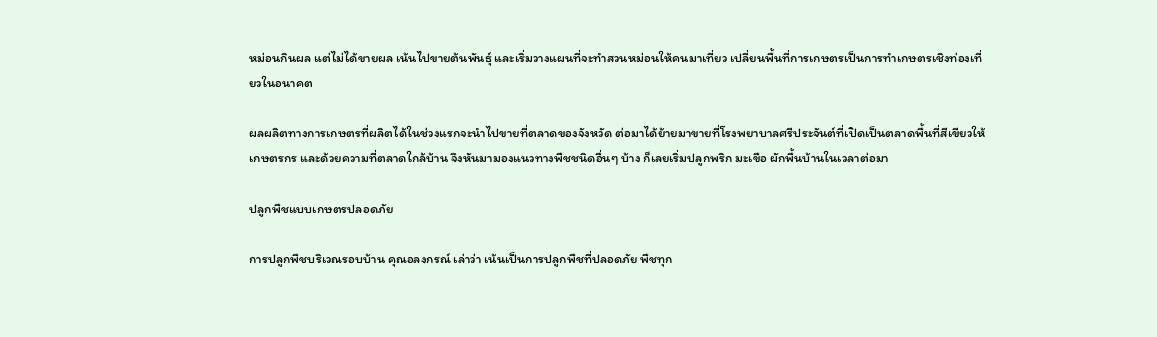หม่อนกินผล แต่ไม่ได้ขายผล เน้นไปขายต้นพันธุ์ และเริ่มวางแผนที่จะทำสวนหม่อนให้คนมาเที่ยว เปลี่ยนพื้นที่การเกษตรเป็นการทำเกษตรเชิงท่องเที่ยวในอนาคต

ผลผลิตทางการเกษตรที่ผลิตได้ในช่วงแรกจะนำไปขายที่ตลาดของจังหวัด ต่อมาได้ย้ายมาขายที่โรงพยาบาลศรีประจันต์ที่เปิดเป็นตลาดพื้นที่สีเขียวให้เกษตรกร และด้วยความที่ตลาดใกล้บ้าน จึงหันมามองแนวทางพืชชนิดอื่นๆ บ้าง ก็เลยเริ่มปลูกพริก มะเขือ ผักพื้นบ้านในเวลาต่อมา

ปลูกพืชแบบเกษตรปลอดภัย

การปลูกพืชบริเวณรอบบ้าน คุณอลงกรณ์ เล่าว่า เน้นเป็นการปลูกพืชที่ปลอดภัย พืชทุก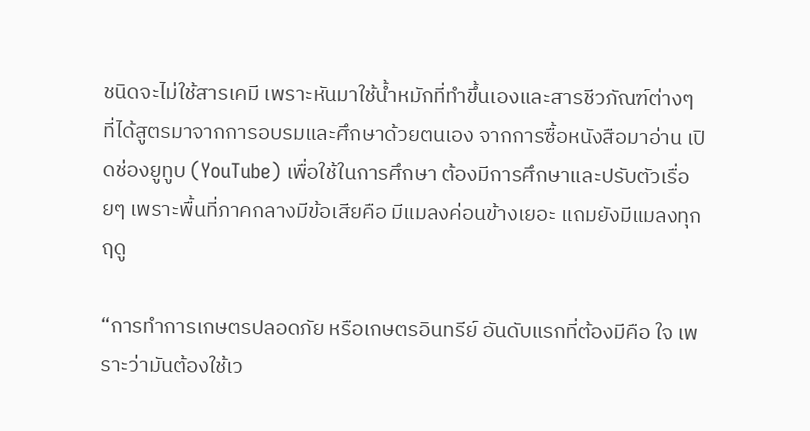ชนิดจะไม่ใช้สารเคมี เพราะหันมาใช้น้ำหมักที่ทำขึ้นเองและสารชีวภัณฑ์ต่างๆ ที่ได้สูตรมาจากการอบรมและศึกษาด้วยตนเอง จากการซื้อหนังสือมาอ่าน เปิดช่องยูทูบ (YouTube) เพื่อใช้ในการศึกษา ต้องมีการศึกษาและปรับตัวเรื่อยๆ เพราะพื้นที่ภาคกลางมีข้อเสียคือ มีแมลงค่อนข้างเยอะ แถมยังมีแมลงทุกฤดู

“การทำการเกษตรปลอดภัย หรือเกษตรอินทรีย์ อันดับแรกที่ต้องมีคือ ใจ เพราะว่ามันต้องใช้เว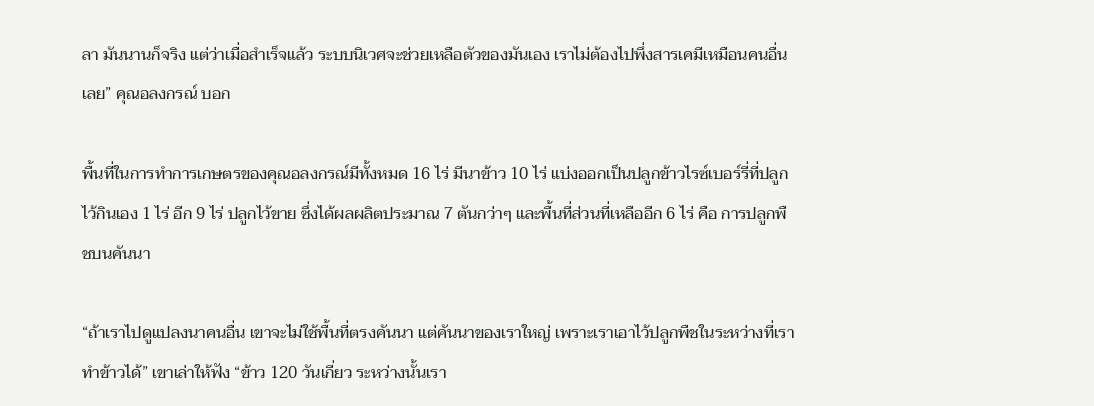ลา มันนานก็จริง แต่ว่าเมื่อสำเร็จแล้ว ระบบนิเวศจะช่วยเหลือตัวของมันเอง เราไม่ต้องไปพึ่งสารเคมีเหมือนคนอื่นเลย” คุณอลงกรณ์ บอก

พื้นที่ในการทำการเกษตรของคุณอลงกรณ์มีทั้งหมด 16 ไร่ มีนาข้าว 10 ไร่ แบ่งออกเป็นปลูกข้าวไรซ์เบอร์รี่ที่ปลูกไว้กินเอง 1 ไร่ อีก 9 ไร่ ปลูกไว้ขาย ซึ่งได้ผลผลิตประมาณ 7 ตันกว่าๆ และพื้นที่ส่วนที่เหลืออีก 6 ไร่ คือ การปลูกพืชบนคันนา

“ถ้าเราไปดูแปลงนาคนอื่น เขาจะไม่ใช้พื้นที่ตรงคันนา แต่คันนาของเราใหญ่ เพราะเราเอาไว้ปลูกพืชในระหว่างที่เราทำข้าวได้” เขาเล่าให้ฟัง “ข้าว 120 วันเกี่ยว ระหว่างนั้นเรา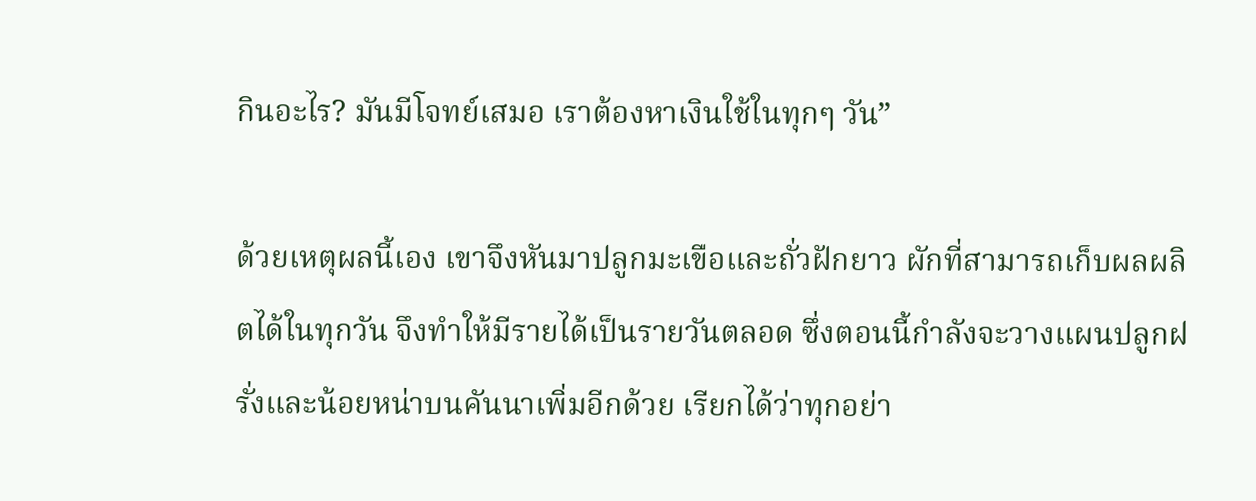กินอะไร? มันมีโจทย์เสมอ เราต้องหาเงินใช้ในทุกๆ วัน”

ด้วยเหตุผลนี้เอง เขาจึงหันมาปลูกมะเขือและถั่วฝักยาว ผักที่สามารถเก็บผลผลิตได้ในทุกวัน จึงทำให้มีรายได้เป็นรายวันตลอด ซึ่งตอนนี้กำลังจะวางแผนปลูกฝรั่งและน้อยหน่าบนคันนาเพิ่มอีกด้วย เรียกได้ว่าทุกอย่า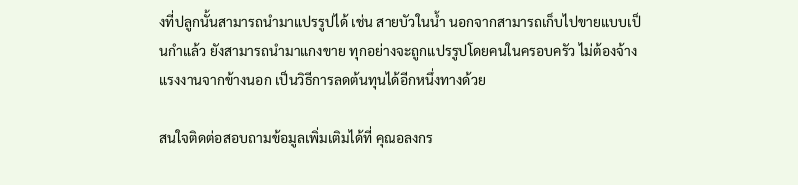งที่ปลูกนั้นสามารถนำมาแปรรูปได้ เช่น สายบัวในน้ำ นอกจากสามารถเก็บไปขายแบบเป็นกำแล้ว ยังสามารถนำมาแกงขาย ทุกอย่างจะถูกแปรรูปโดยคนในครอบครัว ไม่ต้องจ้างแรงงานจากข้างนอก เป็นวิธีการลดต้นทุนได้อีกหนึ่งทางด้วย

สนใจติดต่อสอบถามข้อมูลเพิ่มเติมได้ที่ คุณอลงกร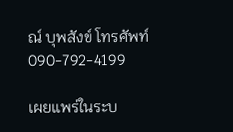ณ์ บุพสังข์ โทรศัพท์ 090-792-4199

เผยแพร่ในระบ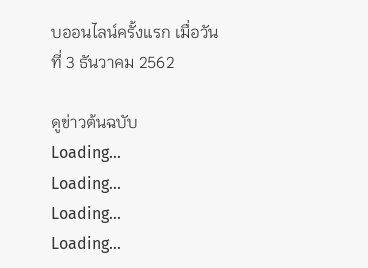บออนไลน์ครั้งแรก เมื่อวันที่ 3 ธันวาคม 2562

ดูข่าวต้นฉบับ
Loading...
Loading...
Loading...
Loading...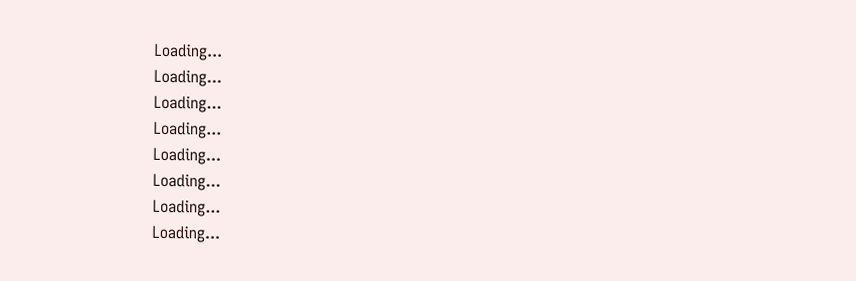Loading...
Loading...
Loading...
Loading...
Loading...
Loading...
Loading...
Loading...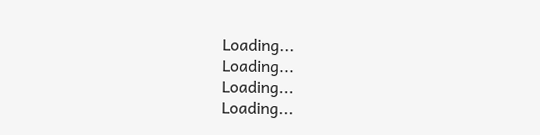Loading...
Loading...
Loading...
Loading...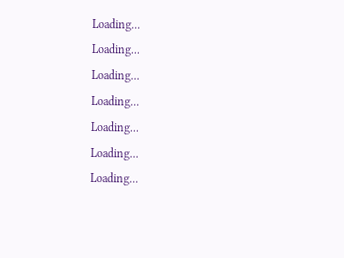Loading...
Loading...
Loading...
Loading...
Loading...
Loading...
Loading...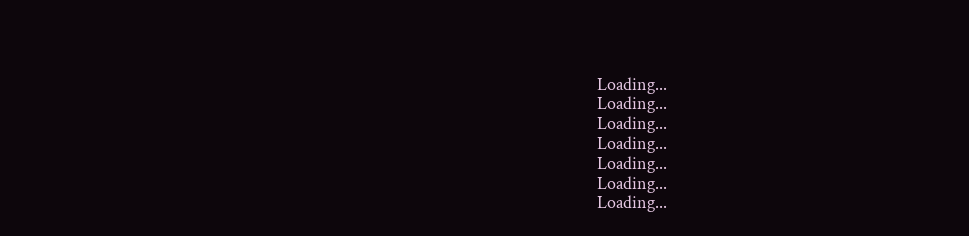Loading...
Loading...
Loading...
Loading...
Loading...
Loading...
Loading...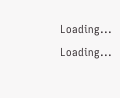Loading...
Loading...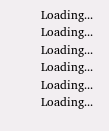Loading...
Loading...
Loading...
Loading...
Loading...
Loading...